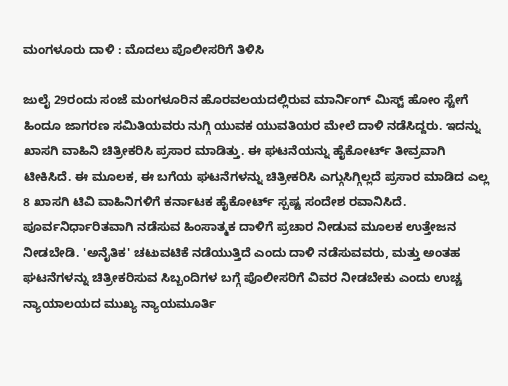ಮಂಗಳೂರು ದಾಳಿ : ಮೊದಲು ಪೊಲೀಸರಿಗೆ ತಿಳಿಸಿ

ಜುಲೈ 29ರಂದು ಸಂಜೆ ಮಂಗಳೂರಿನ ಹೊರವಲಯದಲ್ಲಿರುವ ಮಾರ್ನಿಂಗ್ ಮಿಸ್ಟ್ ಹೋಂ ಸ್ಟೇಗೆ ಹಿಂದೂ ಜಾಗರಣ ಸಮಿತಿಯವರು ನುಗ್ಗಿ ಯುವಕ ಯುವತಿಯರ ಮೇಲೆ ದಾಳಿ ನಡೆಸಿದ್ದರು. ಇದನ್ನು ಖಾಸಗಿ ವಾಹಿನಿ ಚಿತ್ರೀಕರಿಸಿ ಪ್ರಸಾರ ಮಾಡಿತ್ತು. ಈ ಘಟನೆಯನ್ನು ಹೈಕೋರ್ಟ್ ತೀವ್ರವಾಗಿ ಟೀಕಿಸಿದೆ. ಈ ಮೂಲಕ, ಈ ಬಗೆಯ ಘಟನೆಗಳನ್ನು ಚಿತ್ರೀಕರಿಸಿ ಎಗ್ಗುಸಿಗ್ಗಿಲ್ಲದೆ ಪ್ರಸಾರ ಮಾಡಿದ ಎಲ್ಲ 8 ಖಾಸಗಿ ಟಿವಿ ವಾಹಿನಿಗಳಿಗೆ ಕರ್ನಾಟಕ ಹೈಕೋರ್ಟ್ ಸ್ಪಷ್ಟ ಸಂದೇಶ ರವಾನಿಸಿದೆ.
ಪೂರ್ವನಿರ್ಧಾರಿತವಾಗಿ ನಡೆಸುವ ಹಿಂಸಾತ್ಮಕ ದಾಳಿಗೆ ಪ್ರಚಾರ ನೀಡುವ ಮೂಲಕ ಉತ್ತೇಜನ ನೀಡಬೇಡಿ. 'ಅನೈತಿಕ' ಚಟುವಟಿಕೆ ನಡೆಯುತ್ತಿದೆ ಎಂದು ದಾಳಿ ನಡೆಸುವವರು, ಮತ್ತು ಅಂತಹ ಘಟನೆಗಳನ್ನು ಚಿತ್ರೀಕರಿಸುವ ಸಿಬ್ಬಂದಿಗಳ ಬಗ್ಗೆ ಪೊಲೀಸರಿಗೆ ವಿವರ ನೀಡಬೇಕು ಎಂದು ಉಚ್ಚ ನ್ಯಾಯಾಲಯದ ಮುಖ್ಯ ನ್ಯಾಯಮೂರ್ತಿ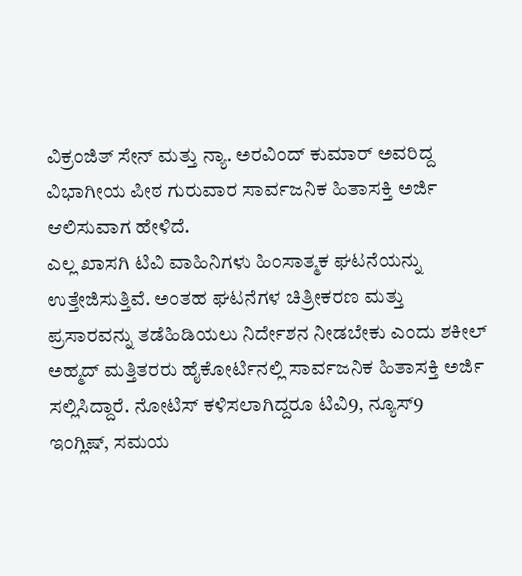ವಿಕ್ರಂಜಿತ್ ಸೇನ್ ಮತ್ತು ನ್ಯಾ. ಅರವಿಂದ್ ಕುಮಾರ್ ಅವರಿದ್ದ ವಿಭಾಗೀಯ ಪೀಠ ಗುರುವಾರ ಸಾರ್ವಜನಿಕ ಹಿತಾಸಕ್ತಿ ಅರ್ಜಿ ಆಲಿಸುವಾಗ ಹೇಳಿದೆ.
ಎಲ್ಲ ಖಾಸಗಿ ಟಿವಿ ವಾಹಿನಿಗಳು ಹಿಂಸಾತ್ಮಕ ಘಟನೆಯನ್ನು ಉತ್ತೇಜಿಸುತ್ತಿವೆ. ಅಂತಹ ಘಟನೆಗಳ ಚಿತ್ರೀಕರಣ ಮತ್ತು ಪ್ರಸಾರವನ್ನು ತಡೆಹಿಡಿಯಲು ನಿರ್ದೇಶನ ನೀಡಬೇಕು ಎಂದು ಶಕೀಲ್ ಅಹ್ಮದ್ ಮತ್ತಿತರರು ಹೈಕೋರ್ಟಿನಲ್ಲಿ ಸಾರ್ವಜನಿಕ ಹಿತಾಸಕ್ತಿ ಅರ್ಜಿ ಸಲ್ಲಿಸಿದ್ದಾರೆ. ನೋಟಿಸ್ ಕಳಿಸಲಾಗಿದ್ದರೂ ಟಿವಿ9, ನ್ಯೂಸ್9 ಇಂಗ್ಲಿಷ್, ಸಮಯ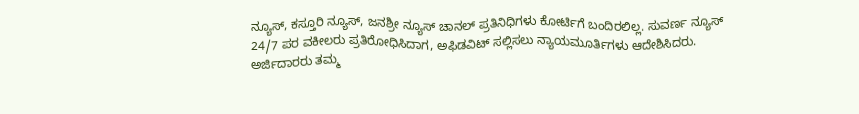ನ್ಯೂಸ್, ಕಸ್ತೂರಿ ನ್ಯೂಸ್, ಜನಶ್ರೀ ನ್ಯೂಸ್ ಚಾನಲ್ ಪ್ರತಿನಿಧಿಗಳು ಕೋರ್ಟಿಗೆ ಬಂದಿರಲಿಲ್ಲ. ಸುವರ್ಣ ನ್ಯೂಸ್ 24/7 ಪರ ವಕೀಲರು ಪ್ರತಿರೋಧಿಸಿದಾಗ, ಅಫಿಡವಿಟ್ ಸಲ್ಲಿಸಲು ನ್ಯಾಯಮೂರ್ತಿಗಳು ಆದೇಶಿಸಿದರು.
ಅರ್ಜಿದಾರರು ತಮ್ಮ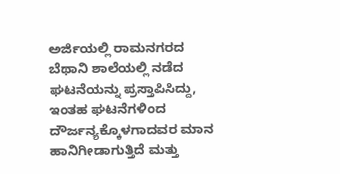ಅರ್ಜಿಯಲ್ಲಿ ರಾಮನಗರದ ಬೆಥಾನಿ ಶಾಲೆಯಲ್ಲಿ ನಡೆದ ಘಟನೆಯನ್ನು ಪ್ರಸ್ತಾಪಿಸಿದ್ದು, ಇಂತಹ ಘಟನೆಗಳಿಂದ ದೌರ್ಜನ್ಯಕ್ಕೊಳಗಾದವರ ಮಾನ ಹಾನಿಗೀಡಾಗುತ್ತಿದೆ ಮತ್ತು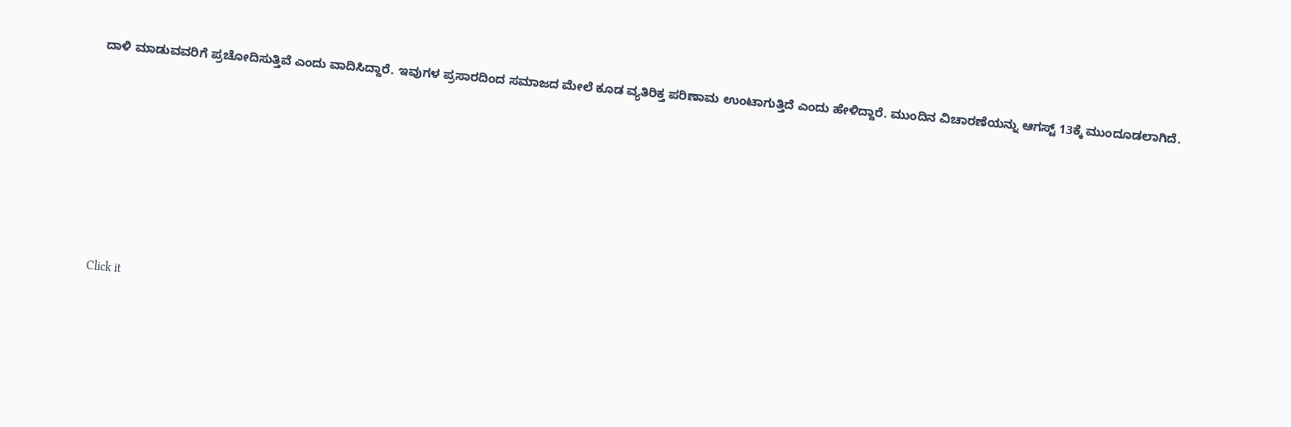ದಾಳಿ ಮಾಡುವವರಿಗೆ ಪ್ರಚೋದಿಸುತ್ತಿವೆ ಎಂದು ವಾದಿಸಿದ್ದಾರೆ. ಇವುಗಳ ಪ್ರಸಾರದಿಂದ ಸಮಾಜದ ಮೇಲೆ ಕೂಡ ವ್ಯತಿರಿಕ್ತ ಪರಿಣಾಮ ಉಂಟಾಗುತ್ತಿದೆ ಎಂದು ಹೇಳಿದ್ದಾರೆ. ಮುಂದಿನ ವಿಚಾರಣೆಯನ್ನು ಆಗಸ್ಟ್ 13ಕ್ಕೆ ಮುಂದೂಡಲಾಗಿದೆ.












Click it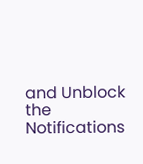and Unblock the Notifications